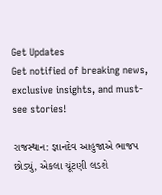Get Updates
Get notified of breaking news, exclusive insights, and must-see stories!

રાજસ્થાન: જ્ઞાનદેવ આહુજાએ ભાજપ છોડ્યું, એકલા ચૂંટણી લડશે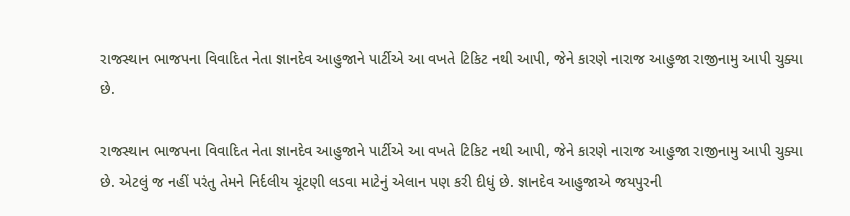રાજસ્થાન ભાજપના વિવાદિત નેતા જ્ઞાનદેવ આહુજાને પાર્ટીએ આ વખતે ટિકિટ નથી આપી, જેને કારણે નારાજ આહુજા રાજીનામુ આપી ચુક્યા છે.

રાજસ્થાન ભાજપના વિવાદિત નેતા જ્ઞાનદેવ આહુજાને પાર્ટીએ આ વખતે ટિકિટ નથી આપી, જેને કારણે નારાજ આહુજા રાજીનામુ આપી ચુક્યા છે. એટલું જ નહીં પરંતુ તેમને નિર્દલીય ચૂંટણી લડવા માટેનું એલાન પણ કરી દીધું છે. જ્ઞાનદેવ આહુજાએ જયપુરની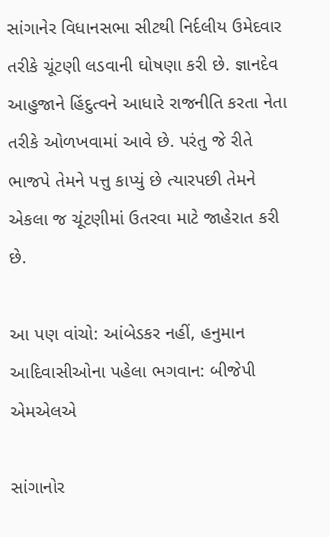સાંગાનેર વિધાનસભા સીટથી નિર્દલીય ઉમેદવાર તરીકે ચૂંટણી લડવાની ઘોષણા કરી છે. જ્ઞાનદેવ આહુજાને હિંદુત્વને આધારે રાજનીતિ કરતા નેતા તરીકે ઓળખવામાં આવે છે. પરંતુ જે રીતે ભાજપે તેમને પત્તુ કાપ્યું છે ત્યારપછી તેમને એકલા જ ચૂંટણીમાં ઉતરવા માટે જાહેરાત કરી છે.

આ પણ વાંચો: આંબેડકર નહીં, હનુમાન આદિવાસીઓના પહેલા ભગવાન: બીજેપી એમએલએ

સાંગાનોર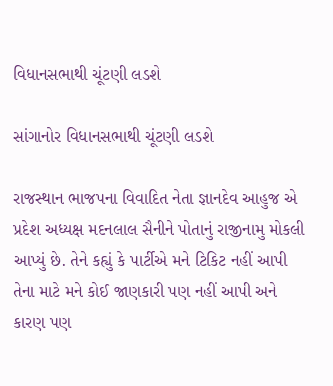વિધાનસભાથી ચૂંટણી લડશે

સાંગાનોર વિધાનસભાથી ચૂંટણી લડશે

રાજસ્થાન ભાજપના વિવાદિત નેતા જ્ઞાનદેવ આહુજ એ પ્રદેશ અધ્યક્ષ મદનલાલ સૈનીને પોતાનું રાજીનામુ મોકલી આપ્યું છે. તેને કહ્યું કે પાર્ટીએ મને ટિકિટ નહીં આપી તેના માટે મને કોઈ જાણકારી પણ નહીં આપી અને કારણ પણ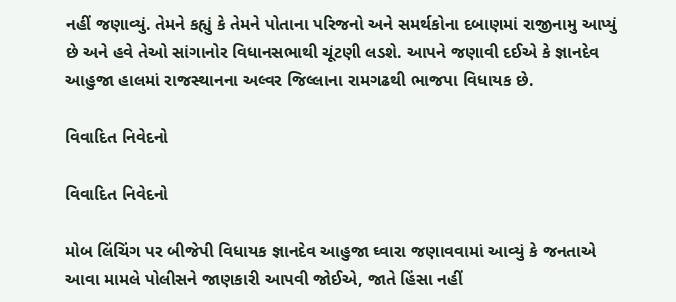નહીં જણાવ્યું. તેમને કહ્યું કે તેમને પોતાના પરિજનો અને સમર્થકોના દબાણમાં રાજીનામુ આપ્યું છે અને હવે તેઓ સાંગાનોર વિધાનસભાથી ચૂંટણી લડશે. આપને જણાવી દઈએ કે જ્ઞાનદેવ આહુજા હાલમાં રાજસ્થાનના અલ્વર જિલ્લાના રામગઢથી ભાજપા વિધાયક છે.

વિવાદિત નિવેદનો

વિવાદિત નિવેદનો

મોબ લિંચિંગ પર બીજેપી વિધાયક જ્ઞાનદેવ આહુજા ઘ્વારા જણાવવામાં આવ્યું કે જનતાએ આવા મામલે પોલીસને જાણકારી આપવી જોઈએ, જાતે હિંસા નહીં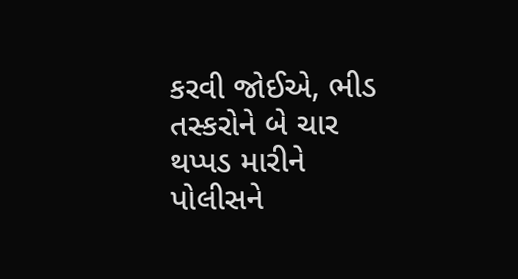કરવી જોઈએ, ભીડ તસ્કરોને બે ચાર થપ્પડ મારીને પોલીસને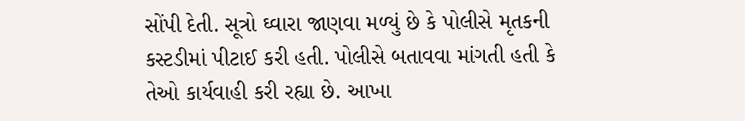સોંપી દેતી. સૂત્રો ઘ્વારા જાણવા મળ્યું છે કે પોલીસે મૃતકની કસ્ટડીમાં પીટાઈ કરી હતી. પોલીસે બતાવવા માંગતી હતી કે તેઓ કાર્યવાહી કરી રહ્યા છે. આખા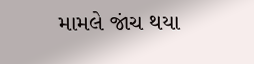મામલે જાંચ થયા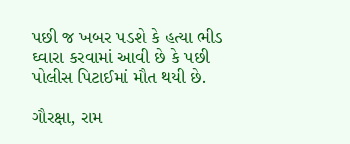પછી જ ખબર પડશે કે હત્યા ભીડ ઘ્વારા કરવામાં આવી છે કે પછી પોલીસ પિટાઈમાં મૌત થયી છે.

ગૌરક્ષા, રામ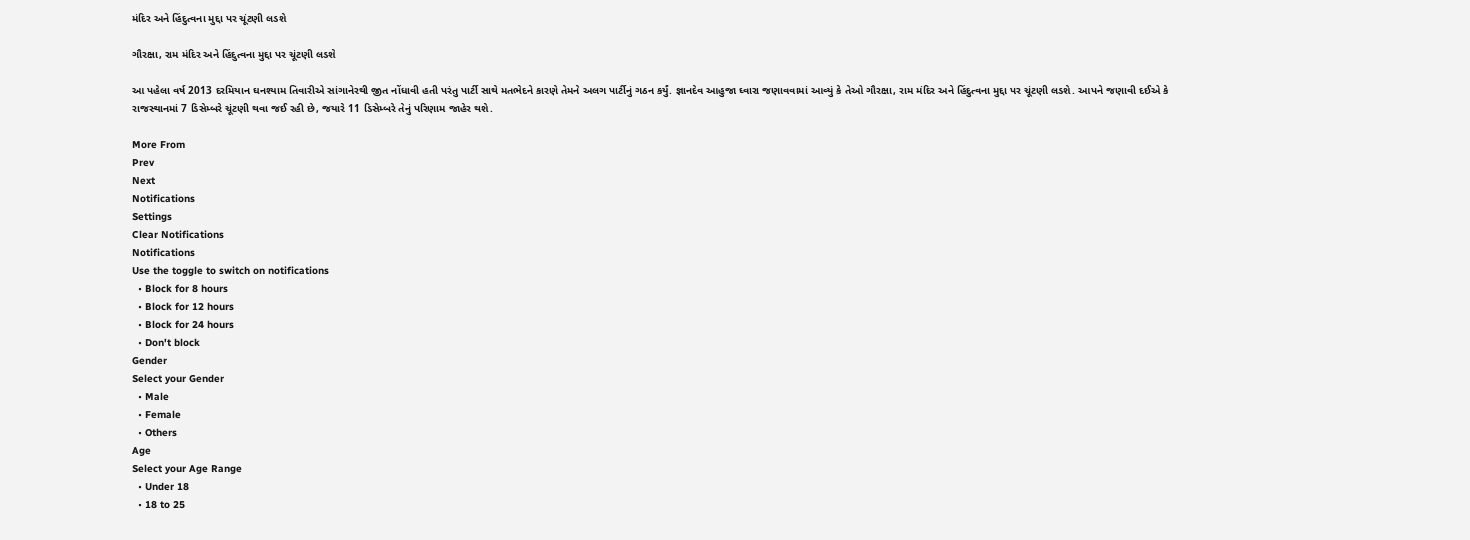મંદિર અને હિંદુત્વના મુદ્દા પર ચૂંટણી લડશે

ગૌરક્ષા, રામ મંદિર અને હિંદુત્વના મુદ્દા પર ચૂંટણી લડશે

આ પહેલા વર્ષ 2013 દરમિયાન ઘનશ્યામ તિવારીએ સાંગાનેરથી જીત નોંધાવી હતી પરંતુ પાર્ટી સાથે મતભેદને કારણે તેમને અલગ પાર્ટીનું ગઠન કર્યું. જ્ઞાનદેવ આહુજા ઘ્વારા જણાવવામાં આવ્યું કે તેઓ ગૌરક્ષા, રામ મંદિર અને હિંદુત્વના મુદ્દા પર ચૂંટણી લડશે. આપને જણાવી દઈએ કે રાજસ્થાનમાં 7 ડિસેમ્બરે ચૂંટણી થવા જઈ રહી છે, જયારે 11 ડિસેમ્બરે તેનું પરિણામ જાહેર થશે.

More From
Prev
Next
Notifications
Settings
Clear Notifications
Notifications
Use the toggle to switch on notifications
  • Block for 8 hours
  • Block for 12 hours
  • Block for 24 hours
  • Don't block
Gender
Select your Gender
  • Male
  • Female
  • Others
Age
Select your Age Range
  • Under 18
  • 18 to 25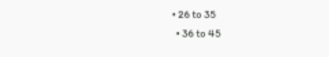• 26 to 35
  • 36 to 45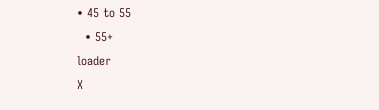• 45 to 55
  • 55+
loader
X